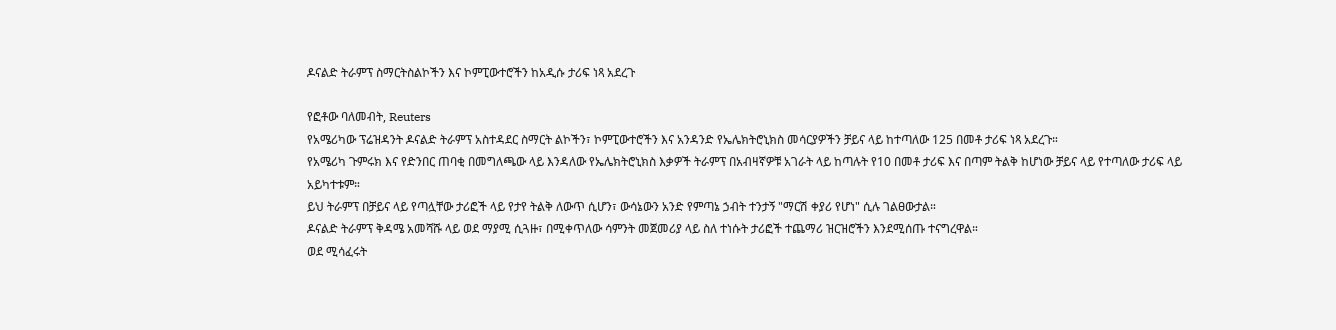ዶናልድ ትራምፕ ስማርትስልኮችን እና ኮምፒውተሮችን ከአዲሱ ታሪፍ ነጻ አደረጉ

የፎቶው ባለመብት, Reuters
የአሜሪካው ፕሬዝዳንት ዶናልድ ትራምፕ አስተዳደር ስማርት ልኮችን፣ ኮምፒውተሮችን እና አንዳንድ የኤሌክትሮኒክስ መሳርያዎችን ቻይና ላይ ከተጣለው 125 በመቶ ታሪፍ ነጻ አደረጉ።
የአሜሪካ ጉምሩክ እና የድንበር ጠባቂ በመግለጫው ላይ እንዳለው የኤሌክትሮኒክስ እቃዎች ትራምፕ በአብዛኛዎቹ አገራት ላይ ከጣሉት የ10 በመቶ ታሪፍ እና በጣም ትልቅ ከሆነው ቻይና ላይ የተጣለው ታሪፍ ላይ አይካተቱም።
ይህ ትራምፕ በቻይና ላይ የጣሏቸው ታሪፎች ላይ የታየ ትልቅ ለውጥ ሲሆን፣ ውሳኔውን አንድ የምጣኔ ኃብት ተንታኝ "ማርሽ ቀያሪ የሆነ" ሲሉ ገልፀውታል።
ዶናልድ ትራምፕ ቅዳሜ አመሻሹ ላይ ወደ ማያሚ ሲጓዙ፣ በሚቀጥለው ሳምንት መጀመሪያ ላይ ስለ ተነሱት ታሪፎች ተጨማሪ ዝርዝሮችን እንደሚሰጡ ተናግረዋል።
ወደ ሚሳፈሩት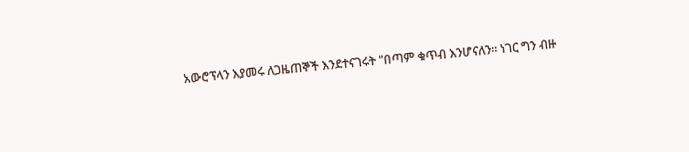አውሮፕላን እያመሩ ለጋዜጠኞች እንደተናገሩት "በጣም ቁጥብ እንሆናለን። ነገር ግን ብዙ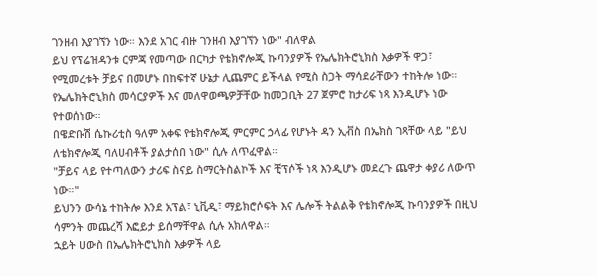ገንዘብ እያገኘን ነው። እንደ አገር ብዙ ገንዘብ እያገኘን ነው" ብለዋል
ይህ የፕሬዝዳንቱ ርምጃ የመጣው በርካታ የቴክኖሎጂ ኩባንያዎች የኤሌክትሮኒክስ እቃዎች ዋጋ፣ የሚመረቱት ቻይና በመሆኑ በከፍተኛ ሁኔታ ሊጨምር ይችላል የሚስ ስጋት ማሳደራቸውን ተከትሎ ነው።
የኤሌክትሮኒክስ መሳርያዎች እና መለዋወጫዎቻቸው ከመጋቢት 27 ጀምሮ ከታሪፍ ነጻ እንዲሆኑ ነው የተወሰነው።
በዌድቡሽ ሴኩሪቲስ ዓለም አቀፍ የቴክኖሎጂ ምርምር ኃላፊ የሆኑት ዳን ኢቭስ በኤክስ ገጻቸው ላይ "ይህ ለቴክኖሎጂ ባለሀብቶች ያልታሰበ ነው" ሲሉ ለጥፈዋል።
"ቻይና ላይ የተጣለውን ታሪፍ ስናይ ስማርትስልኮች እና ቺፕሶች ነጻ እንዲሆኑ መደረጉ ጨዋታ ቀያሪ ለውጥ ነው።"
ይህንን ውሳኔ ተከትሎ እንደ አፕል፣ ኒቪዲ፣ ማይክሮሶፍት እና ሌሎች ትልልቅ የቴክኖሎጂ ኩባንያዎች በዚህ ሳምንት መጨረሻ እፎይታ ይሰማቸዋል ሲሉ አክለዋል።
ኋይት ሀውስ በኤሌክትሮኒክስ እቃዎች ላይ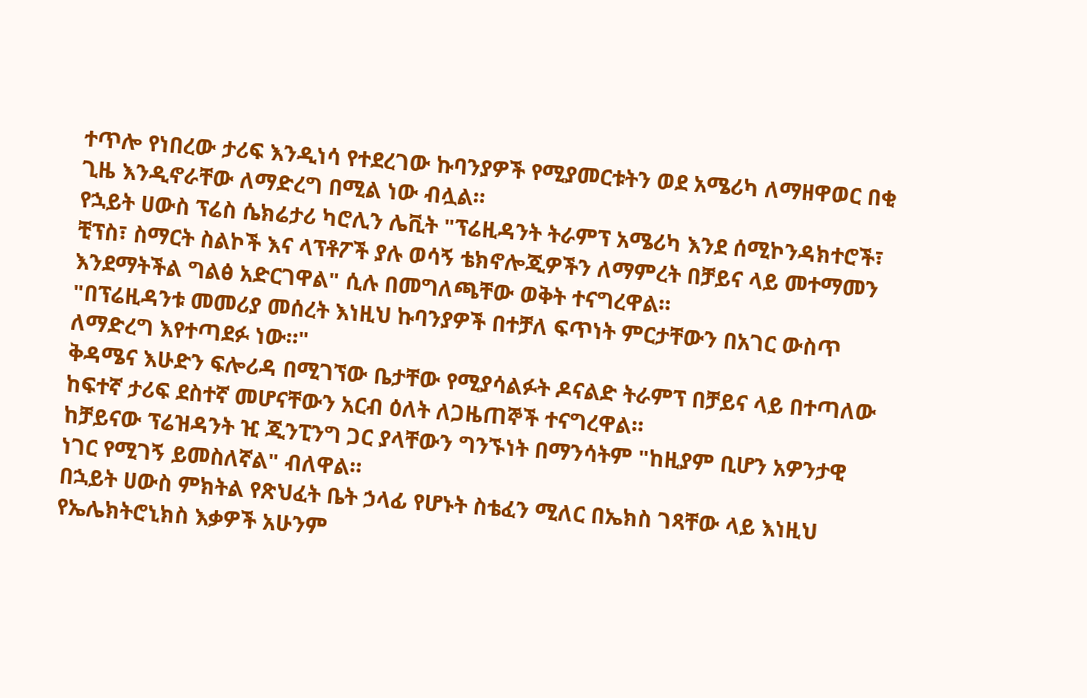ተጥሎ የነበረው ታሪፍ እንዲነሳ የተደረገው ኩባንያዎች የሚያመርቱትን ወደ አሜሪካ ለማዘዋወር በቂ ጊዜ እንዲኖራቸው ለማድረግ በሚል ነው ብሏል።
የኋይት ሀውስ ፕሬስ ሴክሬታሪ ካሮሊን ሌቪት "ፕሬዚዳንት ትራምፕ አሜሪካ እንደ ሰሚኮንዳክተሮች፣ ቺፕስ፣ ስማርት ስልኮች እና ላፕቶፖች ያሉ ወሳኝ ቴክኖሎጂዎችን ለማምረት በቻይና ላይ መተማመን እንደማትችል ግልፅ አድርገዋል" ሲሉ በመግለጫቸው ወቅት ተናግረዋል።
"በፕሬዚዳንቱ መመሪያ መሰረት እነዚህ ኩባንያዎች በተቻለ ፍጥነት ምርታቸውን በአገር ውስጥ ለማድረግ እየተጣደፉ ነው።"
ቅዳሜና እሁድን ፍሎሪዳ በሚገኘው ቤታቸው የሚያሳልፉት ዶናልድ ትራምፕ በቻይና ላይ በተጣለው ከፍተኛ ታሪፍ ደስተኛ መሆናቸውን አርብ ዕለት ለጋዜጠኞች ተናግረዋል።
ከቻይናው ፕሬዝዳንት ዢ ጂንፒንግ ጋር ያላቸውን ግንኙነት በማንሳትም "ከዚያም ቢሆን አዎንታዊ ነገር የሚገኝ ይመስለኛል" ብለዋል።
በኋይት ሀውስ ምክትል የጽህፈት ቤት ኃላፊ የሆኑት ስቴፈን ሚለር በኤክስ ገጻቸው ላይ እነዚህ የኤሌክትሮኒክስ እቃዎች አሁንም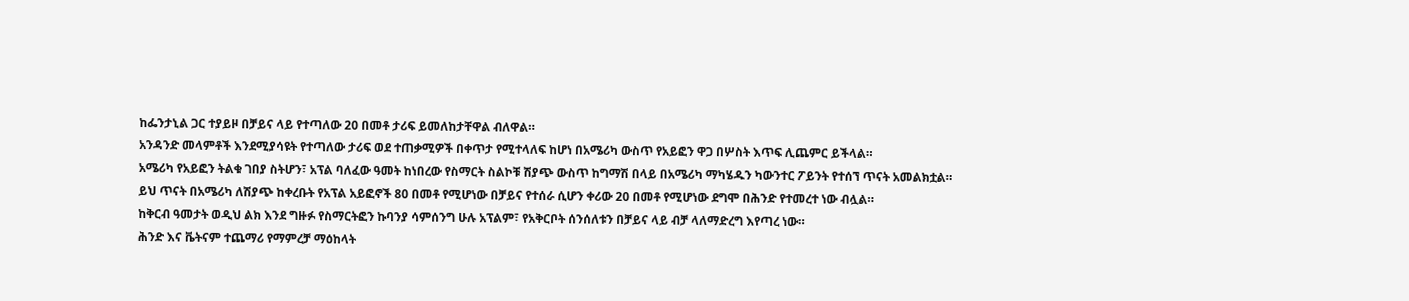ከፌንታኒል ጋር ተያይዞ በቻይና ላይ የተጣለው 20 በመቶ ታሪፍ ይመለከታቸዋል ብለዋል።
አንዳንድ መላምቶች እንደሚያሳዩት የተጣለው ታሪፍ ወደ ተጠቃሚዎች በቀጥታ የሚተላለፍ ከሆነ በአሜሪካ ውስጥ የአይፎን ዋጋ በሦስት እጥፍ ሊጨምር ይችላል።
አሜሪካ የአይፎን ትልቁ ገበያ ስትሆን፣ አፕል ባለፈው ዓመት ከነበረው የስማርት ስልኮቹ ሽያጭ ውስጥ ከግማሽ በላይ በአሜሪካ ማካሄዱን ካውንተር ፖይንት የተሰኘ ጥናት አመልክቷል።
ይህ ጥናት በአሜሪካ ለሽያጭ ከቀረቡት የአፕል አይፎኖች 80 በመቶ የሚሆነው በቻይና የተሰራ ሲሆን ቀሪው 20 በመቶ የሚሆነው ደግሞ በሕንድ የተመረተ ነው ብሏል።
ከቅርብ ዓመታት ወዲህ ልክ እንደ ግዙፉ የስማርትፎን ኩባንያ ሳምሰንግ ሁሉ አፕልም፣ የአቅርቦት ሰንሰለቱን በቻይና ላይ ብቻ ላለማድረግ እየጣረ ነው።
ሕንድ እና ቬትናም ተጨማሪ የማምረቻ ማዕከላት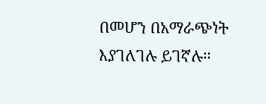በመሆን በአማራጭነት እያገለገሉ ይገኛሉ።